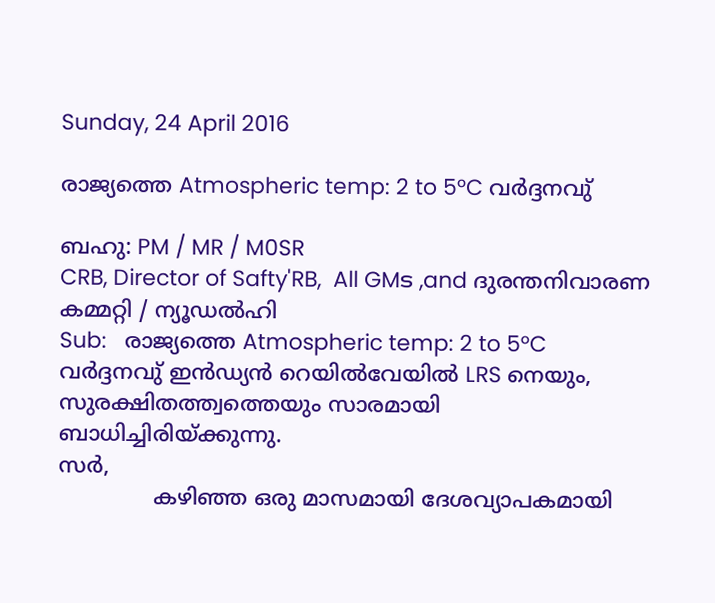Sunday, 24 April 2016

രാജ്യത്തെ Atmospheric temp: 2 to 5°C വർദ്ദനവു്

ബഹു: PM / MR / M0SR
CRB, Director of Safty'RB,  All GMട ,and ദുരന്തനിവാരണ കമ്മറ്റി / ന്യൂഡൽഹി
Sub:   രാജ്യത്തെ Atmospheric temp: 2 to 5°C വർദ്ദനവു് ഇൻഡ്യൻ റെയിൽവേയിൽ LRS നെയും, സുരക്ഷിതത്ത്വത്തെയും സാരമായി ബാധിച്ചിരിയ്ക്കുന്നു.
സർ,
              കഴിഞ്ഞ ഒരു മാസമായി ദേശവ്യാപകമായി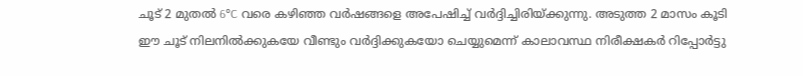ചൂട് 2 മുതൽ 6°C വരെ കഴിഞ്ഞ വർഷങ്ങളെ അപേഷിച്ച് വർദ്ദിച്ചിരിയ്ക്കുന്നു. അടുത്ത 2 മാസം കൂടി ഈ ചൂട് നിലനിൽക്കുകയേ വീണ്ടും വർദ്ദിക്കുകയോ ചെയ്യുമെന്ന് കാലാവസ്ഥ നിരീക്ഷകർ റിപ്പോർട്ടു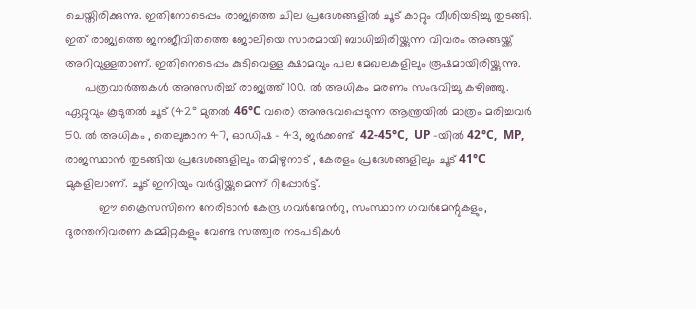ചെയ്തിരിക്കുന്നു. ഇതിനോടെപ്പം രാജ്യത്തെ ചില പ്രദേശങ്ങളിൽ ചൂട് കാറ്റും വീശിയടിച്ചു തുടങ്ങി. ഇത് രാജ്യത്തെ ജനജീവിതത്തെ ജോലിയെ സാരമായി ബാധിച്ചിരിയ്ക്കുന്ന വിവരം അങ്ങയ്ക്ക് അറിവുള്ളതാണ്. ഇതിനെടെപ്പം കുടിവെള്ള ക്ഷാമവും പല മേഖലകളിലും രൂഷമായിരിയ്ക്കുന്നു.
      പത്രവാർത്തകൾ അനുസരിച്ച് രാജ്യത്ത് 100. ൽ അധികം മരണം സംഭവിച്ചു കഴിഞ്ഞു. ഏറ്റുവും കൂടുതൽ ചൂട് (42° മുതൽ 46°C വരെ) അനുഭവപ്പെടുന്ന ആന്ത്രയിൽ മാത്രം മരിച്ചവർ 50. ൽ അധികം , തെലുങ്കാന 47, ഓഡിഷ - 43, ജർക്കണ്ട്  42-45°C,  UP -യിൽ 42°C,  MP, രാജസ്ഥാൻ തുടങ്ങിയ പ്രദേശങ്ങളിലും തമിഴുനാട് , കേരളം പ്രദേശങ്ങളിലും ചൂട് 41°C മുകളിലാണ്. ചൂട് ഇനിയും വർദ്ദിയ്ക്കുമെന്ന് റിപ്പോർട്ട്.
          ഈ ക്രൈസസിനെ നേരിടാൻ കേന്ദ്ര ഗവർന്മേൻറു, സംസ്ഥാന ഗവർമേന്റുകളും, ദുരന്തനിവരണ കമ്മിറ്റകളും വേണ്ട സത്ത്വര നടപടികൾ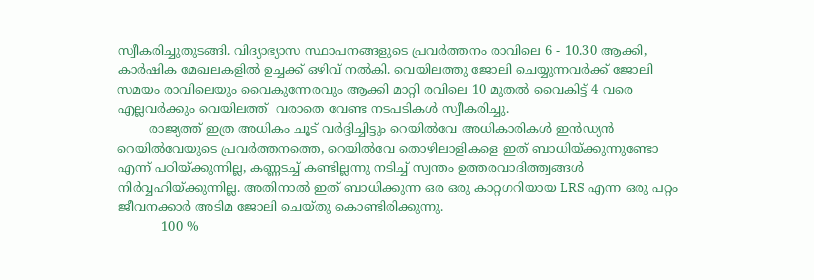സ്വീകരിച്ചുതുടങ്ങി. വിദ്യാഭ്യാസ സ്ഥാപനങ്ങളുടെ പ്രവർത്തനം രാവിലെ 6 - 10.30 ആക്കി, കാർഷിക മേഖലകളിൽ ഉച്ചക്ക് ഒഴിവ് നൽകി. വെയിലത്തു ജോലി ചെയ്യുന്നവർക്ക്‌ ജോലി സമയം രാവിലെയും വൈകുന്നേരവും ആക്കി മാറ്റി രവിലെ 10 മുതൽ വൈകിട്ട് 4 വരെ എല്ലവർക്കും വെയിലത്ത്  വരാതെ വേണ്ട നടപടികൾ സ്വീകരിച്ചു.
        രാജ്യത്ത് ഇത്ര അധികം ചൂട് വർദ്ദിച്ചിട്ടും റെയിൽവേ അധികാരികൾ ഇൻഡ്യൻ റെയിൽവേയുടെ പ്രവർത്തനത്തെ, റെയിൽവേ തൊഴിലാളികളെ ഇത് ബാധിയ്ക്കുന്നുണ്ടോ എന്ന് പഠിയ്ക്കുന്നില്ല, കണ്ണടച്ച് കണ്ടില്ലന്നു നടിച്ച് സ്വന്തം ഉത്തരവാദിത്ത്വങ്ങൾ നിർവ്വഹിയ്ക്കുന്നില്ല. അതിനാൽ ഇത് ബാധിക്കുന്ന ഒര ഒരു കാറ്റഗറിയായ LRS എന്ന ഒരു പറ്റം ജീവനക്കാർ അടിമ ജോലി ചെയ്തു കൊണ്ടിരിക്കുന്നു.
           100 %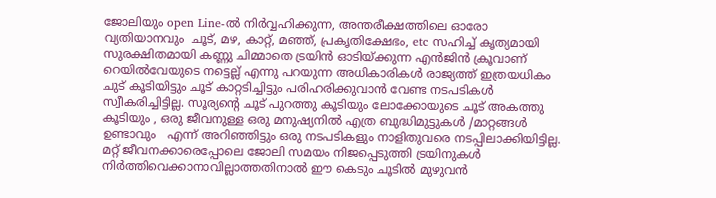ജോലിയും open Line-ൽ നിർവ്വഹിക്കുന്ന, അന്തരീക്ഷത്തിലെ ഓരോ വ്യതിയാനവും  ചൂട്, മഴ, കാറ്റ്, മഞ്ഞ്, പ്രകൃതിക്ഷേഭം, etc സഹിച്ച് കൃത്യമായി സുരക്ഷിതമായി കണ്ണു ചിമ്മാതെ ട്രയിൻ ഓടിയ്ക്കുന്ന എൻജിൻ ക്രൂവാണ് റെയിൽവേയുടെ നട്ടെല്ല് എന്നു പറയുന്ന അധികാരികൾ രാജ്യത്ത് ഇത്രയധികം ചുട് കൂടിയിട്ടും ചൂട് കാറ്റടിച്ചിട്ടും പരിഹരിക്കുവാൻ വേണ്ട നടപടികൾ സ്വീകരിച്ചിട്ടില്ല. സൂര്യന്റെ ചൂട്‌ പുറത്തു കൂടിയും ലോക്കോയുടെ ചൂട് അകത്തു കൂടിയും , ഒരു ജീവനുള്ള ഒരു മനുഷ്യനിൽ എത്ര ബുദ്ധിമുട്ടുകൾ /മാറ്റങ്ങൾ ഉണ്ടാവും   എന്ന് അറിഞ്ഞിട്ടും ഒരു നടപടികളും നാളിതുവരെ നടപ്പിലാക്കിയിട്ടില്ല. മറ്റ് ജീവനക്കാരെപ്പോലെ ജോലി സമയം നിജപ്പെടുത്തി ട്രയിനുകൾ നിർത്തിവെക്കാനാവില്ലാത്തതിനാൽ ഈ കെടും ചൂടിൽ മുഴുവൻ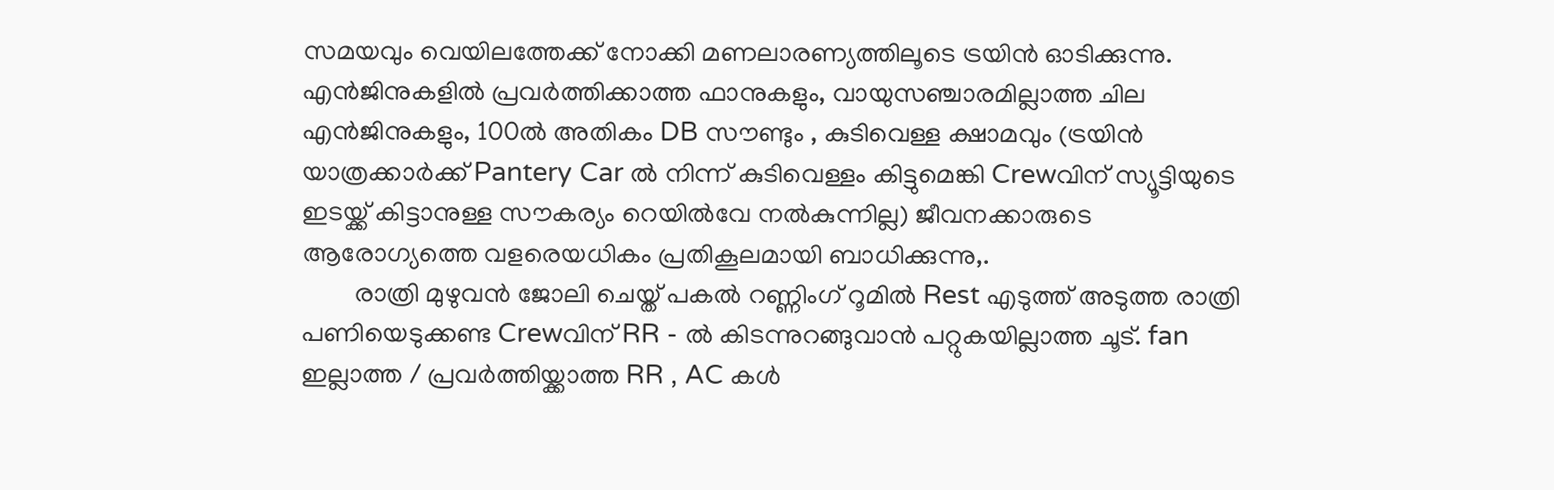സമയവും വെയിലത്തേക്ക് നോക്കി മണലാരണ്യത്തിലൂടെ ട്രയിൻ ഓടിക്കുന്നു. എൻജിനുകളിൽ പ്രവർത്തിക്കാത്ത ഫാനുകളും, വായുസഞ്ചാരമില്ലാത്ത ചില എൻജിനുകളും, 100ൽ അതികം DB സൗണ്ടും , കുടിവെള്ള ക്ഷാമവും (ട്രയിൻ  യാത്രക്കാർക്ക് Pantery Car ൽ നിന്ന് കുടിവെള്ളം കിട്ടുമെങ്കി Crewവിന് സ്യൂട്ടിയുടെ ഇടയ്ക്ക് കിട്ടാനുള്ള സൗകര്യം റെയിൽവേ നൽകുന്നില്ല) ജീവനക്കാരുടെ ആരോഗ്യത്തെ വളരെയധികം പ്രതികൂലമായി ബാധിക്കുന്നു,.
        രാത്രി മുഴുവൻ ജോലി ചെയ്ത് പകൽ റണ്ണിംഗ് റൂമിൽ Rest എടുത്ത് അടുത്ത രാത്രി പണിയെടുക്കണ്ട Crewവിന് RR - ൽ കിടന്നുറങ്ങുവാൻ പറ്റുകയില്ലാത്ത ചൂട്. fan ഇല്ലാത്ത / പ്രവർത്തിയ്ക്കാത്ത RR , AC കൾ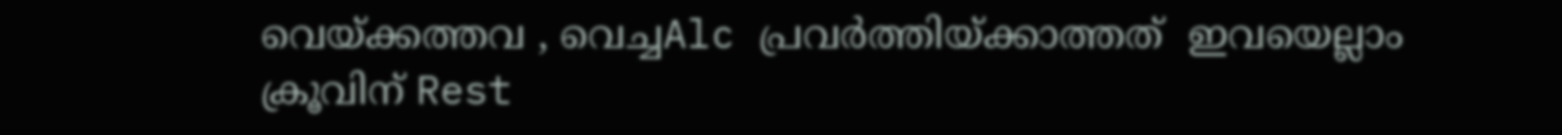വെയ്ക്കത്തവ , വെച്ചAlc പ്രവർത്തിയ്ക്കാത്തത്  ഇവയെല്ലാം ക്രൂവിന് Rest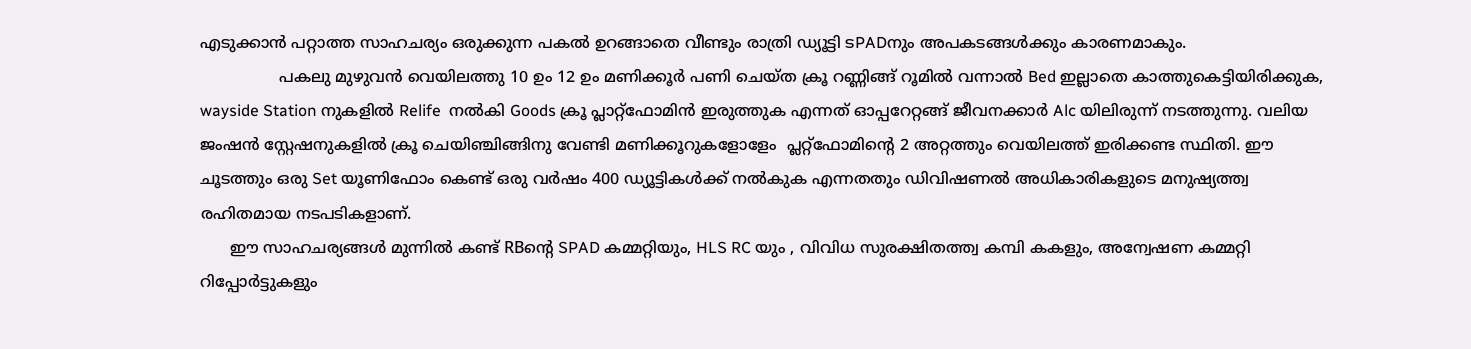എടുക്കാൻ പറ്റാത്ത സാഹചര്യം ഒരുക്കുന്ന പകൽ ഉറങ്ങാതെ വീണ്ടും രാത്രി ഡ്യൂട്ടി ടPADനും അപകടങ്ങൾക്കും കാരണമാകും.
                പകലു മുഴുവൻ വെയിലത്തു 10 ഉം 12 ഉം മണിക്കൂർ പണി ചെയ്ത ക്രൂ റണ്ണിങ്ങ് റൂമിൽ വന്നാൽ Bed ഇല്ലാതെ കാത്തുകെട്ടിയിരിക്കുക, wayside Station നുകളിൽ Relife  നൽകി Goods ക്രൂ പ്ലാറ്റ്ഫോമിൻ ഇരുത്തുക എന്നത് ഓപ്പറേറ്റങ്ങ് ജീവനക്കാർ Alc യിലിരുന്ന് നടത്തുന്നു. വലിയ ജംഷൻ സ്റ്റേഷനുകളിൽ ക്രൂ ചെയിഞ്ചിങ്ങിനു വേണ്ടി മണിക്കൂറുകളോളേം  പ്ലറ്റ്ഫോമിന്റെ 2 അറ്റത്തും വെയിലത്ത് ഇരിക്കണ്ട സ്ഥിതി. ഈ ചൂടത്തും ഒരു Set യൂണിഫോം കെണ്ട് ഒരു വർഷം 400 ഡ്യൂട്ടികൾക്ക് നൽകുക എന്നതതും ഡിവിഷണൽ അധികാരികളുടെ മനുഷ്യത്ത്വ രഹിതമായ നടപടികളാണ്.
      ഈ സാഹചര്യങ്ങൾ മുന്നിൽ കണ്ട് RBന്റെ SPAD കമ്മറ്റിയും, HLS RC യും , വിവിധ സുരക്ഷിതത്ത്വ കമ്പി കകളും, അന്വേഷണ കമ്മറ്റി റിപ്പോർട്ടുകളും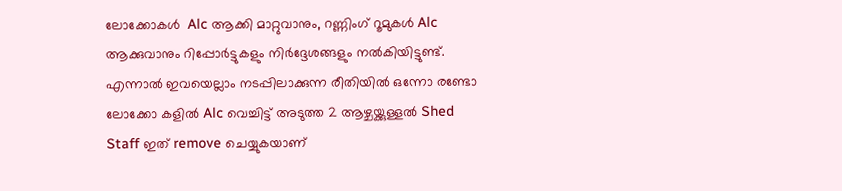ലോക്കോകൾ  Alc ആക്കി മാറ്റുവാനും, റണ്ണിംഗ് റൂമുകൾ Alc ആക്കുവാനും റിപ്പോർട്ടുകളും നിർദ്ദേശങ്ങളും നൽകിയിട്ടുണ്ട്. എന്നാൽ ഇവയെല്ലാം നടപ്പിലാക്കുന്ന രീതിയിൽ ഒന്നോ രണ്ടോ ലോക്കോ കളിൽ Alc വെച്ചിട്ട് അടുത്ത 2 ആഴ്ചയ്ക്കുള്ളൽ Shed Staff ഇത് remove ചെയ്യുകയാണ്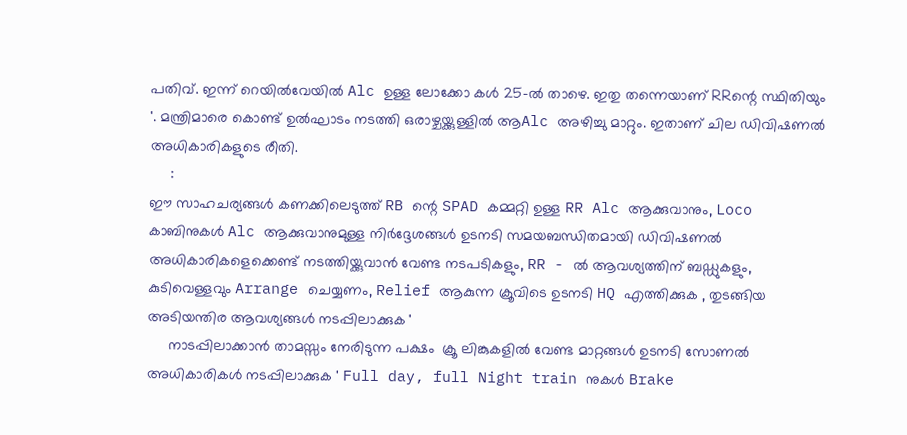പതിവ്. ഇന്ന് റെയിൽവേയിൽ Alc ഉള്ള ലോക്കോ കൾ 25-ൽ താഴെ. ഇതു തന്നെയാണ് RRന്റെ സ്ഥിതിയും '. മന്ത്രിമാരെ കൊണ്ട് ഉൽഘാടം നടത്തി ഒരാഴ്ചയ്ക്കുള്ളിൽ ആAlc അഴിച്ചു മാറ്റും. ഇതാണ് ചില ഡിവിഷണൽ അധികാരികളുടെ രീതി.
     :
ഈ സാഹചര്യങ്ങൾ കണക്കിലെടുത്ത് RB ന്റെ SPAD കമ്മറ്റി ഉള്ള RR Alc ആക്കുവാനും, Loco കാബിനുകൾ Alc ആക്കുവാനുമുള്ള നിർദ്ദേശങ്ങൾ ഉടനടി സമയബന്ധിതമായി ഡിവിഷണൽ അധികാരികളെക്കെണ്ട് നടത്തിയ്ക്കുവാൻ വേണ്ട നടപടികളും, RR - ൽ ആവശ്യത്തിന് ബഡ്ഡുകളും, കുടിവെള്ളവും Arrange ചെയ്യണം, Relief ആകുന്ന ക്രൂവിടെ ഉടനടി HQ എത്തിക്കുക , തുടങ്ങിയ അടിയന്തിര ആവശ്യങ്ങൾ നടപ്പിലാക്കുക '
     നാടപ്പിലാക്കാൻ താമസ്സം നേരിടുന്ന പക്ഷം  ക്രൂ ലിങ്കുകളിൽ വേണ്ട മാറ്റങ്ങൾ ഉടനടി സോണൽ അധികാരികൾ നടപ്പിലാക്കുക ' Full day, full Night train നുകൾ Brake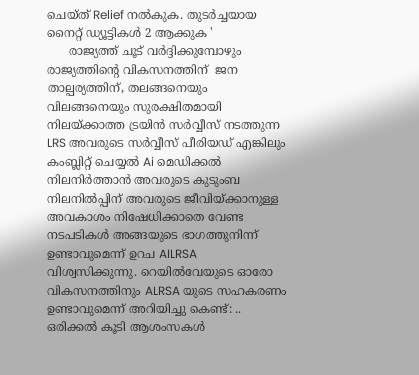ചെയ്ത് Relief നൽകുക. തുടർച്ചയായ നൈറ്റ് ഡ്യൂട്ടികൾ 2 ആക്കുക '
      രാജ്യത്ത് ചൂട് വർദ്ദിക്കുമ്പോഴും രാജ്യത്തിന്റെ വികസനത്തിന്  ജന താല്പര്യത്തിന്, തലങ്ങനെയും വിലങ്ങനെയും സുരക്ഷിതമായി നിലയ്ക്കാത്ത ട്രയിൻ സർവ്വീസ് നടത്തുന്ന LRS അവരുടെ സർവ്വീസ് പീരിയഡ് എങ്കിലും കംബ്ലിറ്റ് ചെയ്യൽ Ai മെഡിക്കൽ നിലനിർത്താൻ അവരുടെ കുടുംബ നിലനിൽപ്പിന് അവരുടെ ജീവിയ്ക്കാനുള്ള അവകാശം നിഷേധിക്കാതെ വേണ്ട നടപടികൾ അങ്ങയുടെ ഭാഗത്തുനിന്ന് ഉണ്ടാവുമെന്ന് ഉറച AILRSA വിശ്വസിക്കുന്നു. റെയിൽവേയുടെ ഓരോ വികസനത്തിനും ALRSA യുടെ സഹകരണം ഉണ്ടാവുമെന്ന് അറിയിച്ചു കെണ്ട്: .. ഒരിക്കൽ കൂടി ആശംസകൾ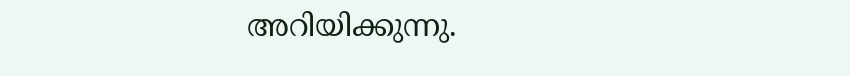അറിയിക്കുന്നു.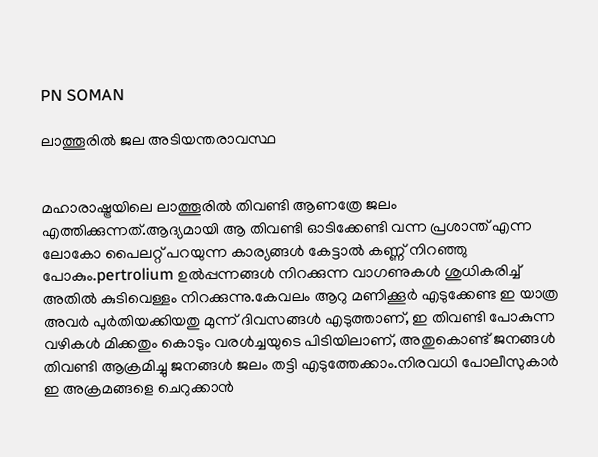PN SOMAN

ലാത്തൂരിൽ ജല അടിയന്തരാവസ്ഥ


മഹാരാഷ്ട്രയിലെ ലാത്തൂരിൽ തിവണ്ടി ആണത്രേ ജലം എത്തിക്കുന്നത്.ആദ്യമായി ആ തിവണ്ടി ഓടിക്കേണ്ടി വന്ന പ്രശാന്ത്‌ എന്ന ലോകോ പൈലറ്റ് പറയുന്ന കാര്യങ്ങൾ കേട്ടാൽ കണ്ണ് നിറഞ്ഞു പോകും.pertrolium ഉൽപ്പന്നങ്ങൾ നിറക്കുന്ന വാഗണുകൾ ശുധികരിച്ച്‌ അതിൽ കുടിവെള്ളം നിറക്കുന്നു.കേവലം ആറു മണിക്കൂർ എടുക്കേണ്ട ഇ യാത്ര അവർ പുർതിയക്കിയതു മുന്ന് ദിവസങ്ങൾ എടുത്താണ്, ഇ തിവണ്ടി പോകുന്ന വഴികൾ മിക്കതും കൊടും വരൾച്ചയുടെ പിടിയിലാണ്, അതുകൊണ്ട് ജനങ്ങൾ തിവണ്ടി ആക്രമിച്ചു ജനങ്ങൾ ജലം തട്ടി എടുത്തേക്കാം.നിരവധി പോലീസുകാർ ഇ അക്രമങ്ങളെ ചെറുക്കാൻ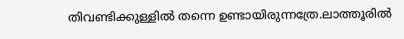തിവണ്ടിക്കുള്ളിൽ തന്നെ ഉണ്ടായിരുന്നത്രേ.ലാത്തൂരിൽ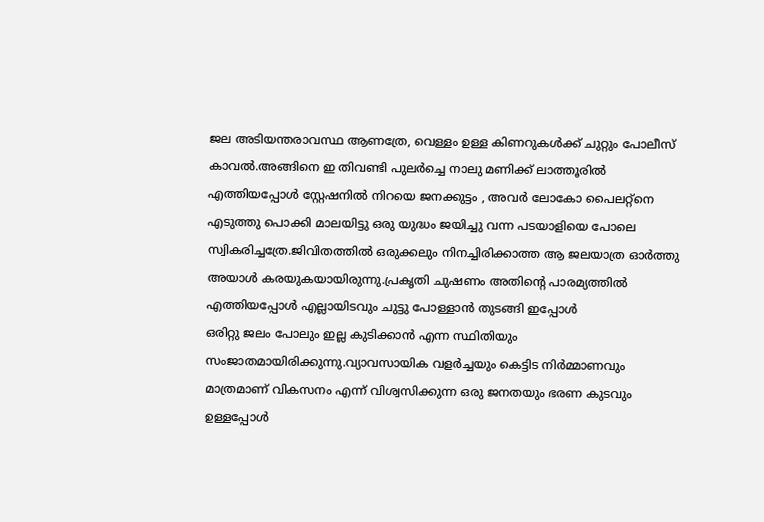ജല അടിയന്തരാവസ്ഥ ആണത്രേ, വെള്ളം ഉള്ള കിണറുകൾക്ക് ചുറ്റും പോലീസ് കാവൽ.അങ്ങിനെ ഇ തിവണ്ടി പുലർച്ചെ നാലു മണിക്ക് ലാത്തൂരിൽ എത്തിയപ്പോൾ സ്റ്റേഷനിൽ നിറയെ ജനക്കുട്ടം , അവർ ലോകോ പൈലറ്റ്നെ എടുത്തു പൊക്കി മാലയിട്ടു ഒരു യുദ്ധം ജയിച്ചു വന്ന പടയാളിയെ പോലെ സ്വികരിച്ചത്രേ.ജിവിതത്തിൽ ഒരുക്കലും നിനച്ചിരിക്കാത്ത ആ ജലയാത്ര ഓർത്തു അയാൾ കരയുകയായിരുന്നു.പ്രകൃതി ചുഷണം അതിന്റെ പാരമ്യത്തിൽ എത്തിയപ്പോൾ എല്ലായിടവും ചുട്ടു പോള്ളാൻ തുടങ്ങി ഇപ്പോൾ
ഒരിറ്റു ജലം പോലും ഇല്ല കുടിക്കാൻ എന്ന സ്ഥിതിയും സംജാതമായിരിക്കുന്നു.വ്യാവസായിക വളർച്ചയും കെട്ടിട നിർമ്മാണവും മാത്രമാണ് വികസനം എന്ന് വിശ്വസിക്കുന്ന ഒരു ജനതയും ഭരണ കുടവും ഉള്ളപ്പോൾ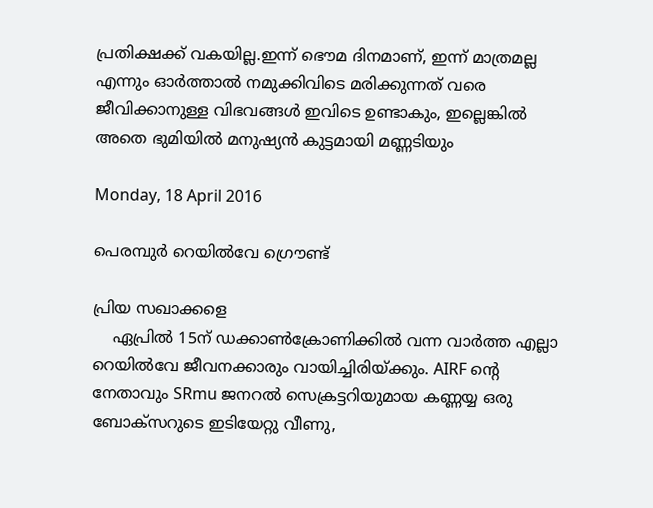പ്രതിക്ഷക്ക് വകയില്ല.ഇന്ന് ഭൌമ ദിനമാണ്, ഇന്ന് മാത്രമല്ല എന്നും ഓർത്താൽ നമുക്കിവിടെ മരിക്കുന്നത് വരെ ജീവിക്കാനുള്ള വിഭവങ്ങൾ ഇവിടെ ഉണ്ടാകും, ഇല്ലെങ്കിൽ അതെ ഭുമിയിൽ മനുഷ്യൻ കുട്ടമായി മണ്ണടിയും

Monday, 18 April 2016

പെരമ്പുര്‍ റെയില്‍വേ ഗ്രൌണ്ട്

പ്രിയ സഖാക്കളെ
    ഏപ്രിൽ 15ന് ഡക്കാൺക്രോണിക്കിൽ വന്ന വാർത്ത എല്ലാ റെയിൽവേ ജീവനക്കാരും വായിച്ചിരിയ്ക്കും. AIRF ന്റെ നേതാവും SRmu ജനറൽ സെക്രട്ടറിയുമായ കണ്ണയ്യ ഒരു ബോക്സറുടെ ഇടിയേറ്റു വീണു,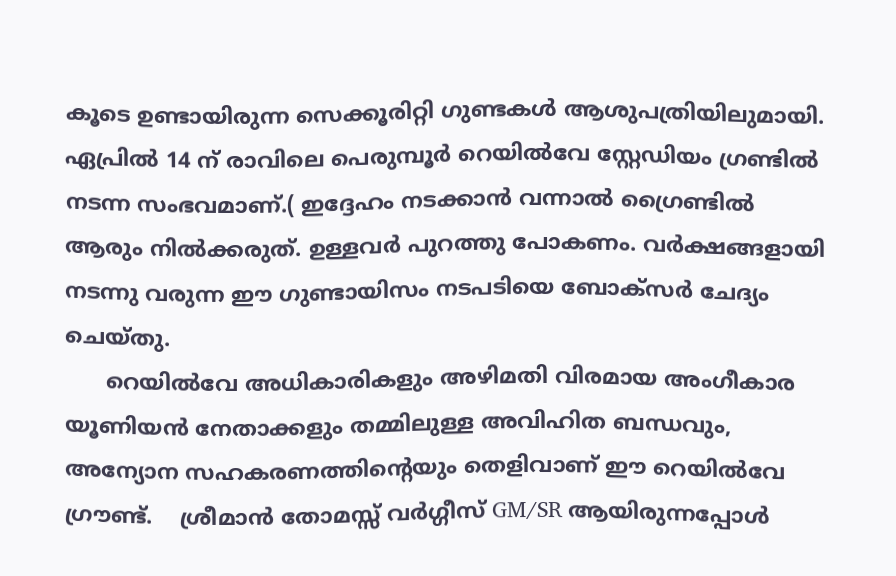കൂടെ ഉണ്ടായിരുന്ന സെക്കൂരിറ്റി ഗുണ്ടകൾ ആശുപത്രിയിലുമായി.  ഏപ്രിൽ 14 ന് രാവിലെ പെരുമ്പൂർ റെയിൽവേ സ്റ്റേഡിയം ഗ്രണ്ടിൽ നടന്ന സംഭവമാണ്.( ഇദ്ദേഹം നടക്കാൻ വന്നാൽ ഗ്രൈണ്ടിൽ ആരും നിൽക്കരുത്. ഉള്ളവർ പുറത്തു പോകണം. വർക്ഷങ്ങളായി നടന്നു വരുന്ന ഈ ഗുണ്ടായിസം നടപടിയെ ബോക്സർ ചേദ്യം ചെയ്തു.
      റെയിൽവേ അധികാരികളും അഴിമതി വിരമായ അംഗീകാര യൂണിയൻ നേതാക്കളും തമ്മിലുള്ള അവിഹിത ബന്ധവും, അന്യോന സഹകരണത്തിന്റെയും തെളിവാണ് ഈ റെയിൽവേ ഗ്രൗണ്ട്.    ശ്രീമാൻ തോമസ്സ് വർഗ്ഗീസ് GM/SR ആയിരുന്നപ്പോൾ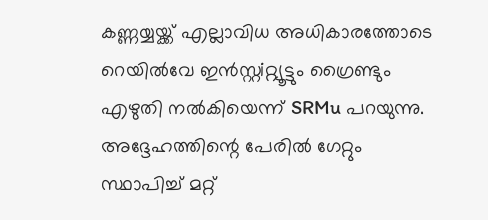കണ്ണയ്യയ്ക്ക് എല്ലാവിധ അധികാരത്തോടെ റെയിൽവേ ഇൻസ്റ്റiറ്റ്യൂട്ടും ഗ്രൈണ്ടും എഴുതി നൽകിയെന്ന് SRMu പറയുന്നു. അദ്ദേഹത്തിന്റെ പേരിൽ ഗേറ്റും സ്ഥാപിച്ച് മറ്റ്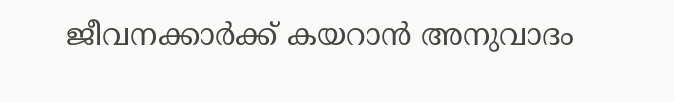ജീവനക്കാർക്ക് കയറാൻ അനുവാദം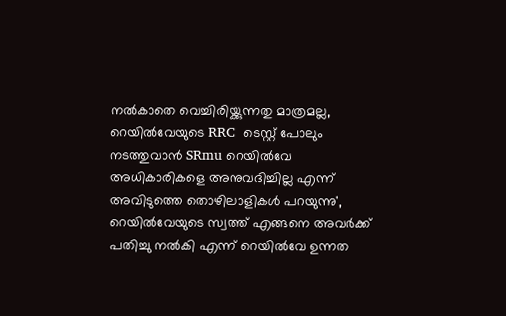നൽകാതെ വെച്ചിരിയ്ക്കുന്നതു മാത്രമല്ല, റെയിൽവേയുടെ RRC  ടെസ്റ്റ് പോലും നടത്തുവാൻ SRmu റെയിൽവേ അധികാരികളെ അനുവദിച്ചില്ല എന്ന് അവിടുത്തെ തൊഴിലാളികൾ പറയുന്നു',  റെയിൽവേയുടെ സ്വത്ത് എങ്ങനെ അവർക്ക് പതിച്ചു നൽകി എന്ന് റെയിൽവേ ഉന്നത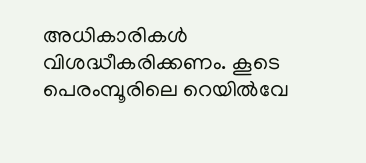അധികാരികൾ വിശദ്ധീകരിക്കണം. കൂടെ പെരംമ്പൂരിലെ റെയിൽവേ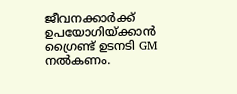ജീവനക്കാർക്ക് ഉപയോഗിയ്ക്കാൻ ഗ്രൈണ്ട് ഉടനടി GM നൽകണം.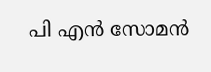പി എന്‍ സോമന്‍